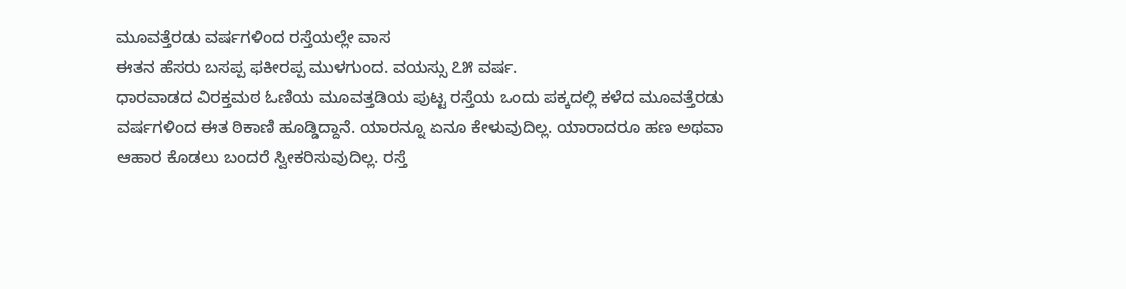ಮೂವತ್ತೆರಡು ವರ್ಷಗಳಿಂದ ರಸ್ತೆಯಲ್ಲೇ ವಾಸ
ಈತನ ಹೆಸರು ಬಸಪ್ಪ ಫಕೀರಪ್ಪ ಮುಳಗುಂದ. ವಯಸ್ಸು ೭೫ ವರ್ಷ.
ಧಾರವಾಡದ ವಿರಕ್ತಮಠ ಓಣಿಯ ಮೂವತ್ತಡಿಯ ಪುಟ್ಟ ರಸ್ತೆಯ ಒಂದು ಪಕ್ಕದಲ್ಲಿ ಕಳೆದ ಮೂವತ್ತೆರಡು ವರ್ಷಗಳಿಂದ ಈತ ಠಿಕಾಣಿ ಹೂಡ್ಡಿದ್ದಾನೆ. ಯಾರನ್ನೂ ಏನೂ ಕೇಳುವುದಿಲ್ಲ. ಯಾರಾದರೂ ಹಣ ಅಥವಾ ಆಹಾರ ಕೊಡಲು ಬಂದರೆ ಸ್ವೀಕರಿಸುವುದಿಲ್ಲ. ರಸ್ತೆ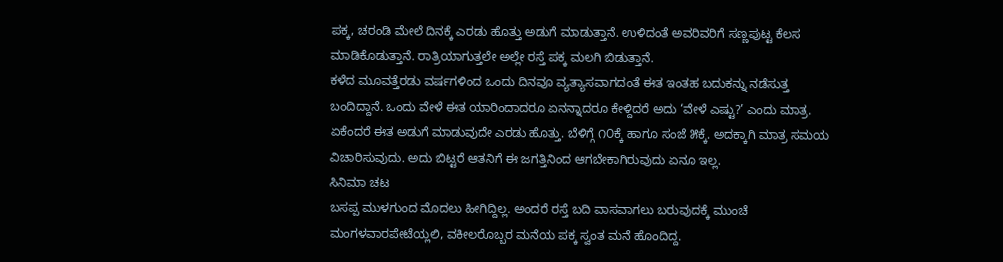ಪಕ್ಕ, ಚರಂಡಿ ಮೇಲೆ ದಿನಕ್ಕೆ ಎರಡು ಹೊತ್ತು ಅಡುಗೆ ಮಾಡುತ್ತಾನೆ. ಉಳಿದಂತೆ ಅವರಿವರಿಗೆ ಸಣ್ಣಪುಟ್ಟ ಕೆಲಸ ಮಾಡಿಕೊಡುತ್ತಾನೆ. ರಾತ್ರಿಯಾಗುತ್ತಲೇ ಅಲ್ಲೇ ರಸ್ತೆ ಪಕ್ಕ ಮಲಗಿ ಬಿಡುತ್ತಾನೆ.
ಕಳೆದ ಮೂವತ್ತೆರಡು ವರ್ಷಗಳಿಂದ ಒಂದು ದಿನವೂ ವ್ಯತ್ಯಾಸವಾಗದಂತೆ ಈತ ಇಂತಹ ಬದುಕನ್ನು ನಡೆಸುತ್ತ ಬಂದಿದ್ದಾನೆ. ಒಂದು ವೇಳೆ ಈತ ಯಾರಿಂದಾದರೂ ಏನನ್ನಾದರೂ ಕೇಳ್ದಿದರೆ ಅದು ‘ವೇಳೆ ಎಷ್ಟು?’ ಎಂದು ಮಾತ್ರ.
ಏಕೆಂದರೆ ಈತ ಅಡುಗೆ ಮಾಡುವುದೇ ಎರಡು ಹೊತ್ತು. ಬೆಳಿಗ್ಗೆ ೧೦ಕ್ಕೆ ಹಾಗೂ ಸಂಜೆ ೫ಕ್ಕೆ. ಅದಕ್ಕಾಗಿ ಮಾತ್ರ ಸಮಯ ವಿಚಾರಿಸುವುದು. ಅದು ಬಿಟ್ಟರೆ ಆತನಿಗೆ ಈ ಜಗತ್ತಿನಿಂದ ಆಗಬೇಕಾಗಿರುವುದು ಏನೂ ಇಲ್ಲ.
ಸಿನಿಮಾ ಚಟ
ಬಸಪ್ಪ ಮುಳಗುಂದ ಮೊದಲು ಹೀಗಿದ್ದಿಲ್ಲ. ಅಂದರೆ ರಸ್ತೆ ಬದಿ ವಾಸವಾಗಲು ಬರುವುದಕ್ಕೆ ಮುಂಚೆ ಮಂಗಳವಾರಪೇಟೆಯ್ಲಲಿ, ವಕೀಲರೊಬ್ಬರ ಮನೆಯ ಪಕ್ಕ ಸ್ವಂತ ಮನೆ ಹೊಂದಿದ್ದ.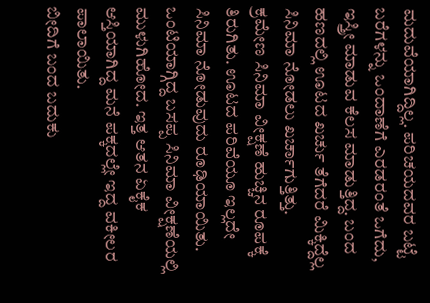ಮದುವೆಯಾಗಿದ್ದಿಲ್ಲ. ಪರಿಚಯದವರ ಬಟ್ಟೆ ಬರೆಗಳನ್ನು ಒಂದಾಣೆಗೆ ಎರಡರಂತೆ ಒಗೆದು, ಇಸ್ತ್ರೀ ಮಾಡುವ ಕೆಲಸ ಮಾಡುತ್ತಿದ್ದ. ಬಂದ ಹಣದಲ್ಲಿ ಊಟದ ಖರ್ಚು ತೆಗೆದರೆ ಮಿಕ್ಕಿದ್ದೆಲ್ಲ ಸಿನಿಮಾ ನೋಡಲು ಖರ್ಚಾಗುತ್ತಿತ್ತು.
ಕ್ರಮೇಣ ಸಿನಿಮಾ ವೀಕ್ಷಣೆ ಹುಚ್ಚಿನ ರೂಪಕ್ಕೆ ತಿರುಗಿತು. ಊಟದ ಪರಿವೆಯೂ ಇಲ್ಲದೇ ಸಿನಿಮಾ ನೋಡುವುದು ರೂಢಿಯಾಯಿತು. ಒಂಟಿಯಾಗ್ಗಿದ್ದ ಬಸಪ್ಪ ಸಿನಿಮಾ ವೀಕ್ಷಣೆಯಲ್ಲಿ ಮುಳುಗಿಹೋದ. ಇತ್ತ ಆತನ ಏಕೈಕ ಆಸ್ತಿಯಾಗಿದ್ದ ಮನೆ ಪಕ್ಕದಲ್ಲೇ ಇದ್ದ ವಕೀಲರ ಪಾಲಾಯಿತು.
ಬೀದಿಗೆ ಬಂದ ಬದುಕು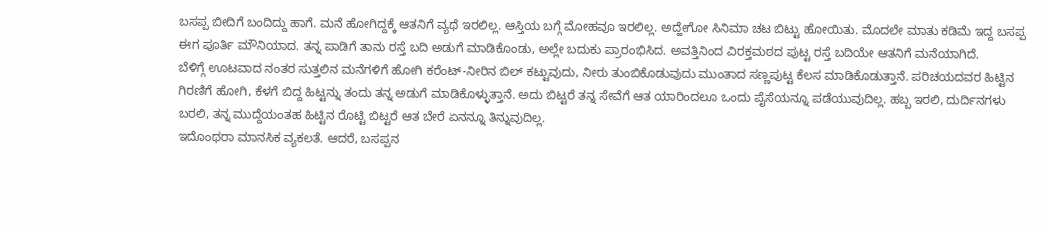ಬಸಪ್ಪ ಬೀದಿಗೆ ಬಂದಿದ್ದು ಹಾಗೆ. ಮನೆ ಹೋಗಿದ್ದಕ್ಕೆ ಆತನಿಗೆ ವ್ಯಥೆ ಇರಲಿಲ್ಲ. ಆಸ್ತಿಯ ಬಗ್ಗೆ ಮೋಹವೂ ಇರಲಿಲ್ಲ. ಅದ್ಹೇಗೋ ಸಿನಿಮಾ ಚಟ ಬಿಟ್ಟು ಹೋಯಿತು. ಮೊದಲೇ ಮಾತು ಕಡಿಮೆ ಇದ್ದ ಬಸಪ್ಪ ಈಗ ಪೂರ್ತಿ ಮೌನಿಯಾದ. ತನ್ನ ಪಾಡಿಗೆ ತಾನು ರಸ್ತೆ ಬದಿ ಅಡುಗೆ ಮಾಡಿಕೊಂಡು, ಅಲ್ಲೇ ಬದುಕು ಪ್ರಾರಂಭಿಸಿದ. ಅವತ್ತಿನಿಂದ ವಿರಕ್ತಮಠದ ಪುಟ್ಟ ರಸ್ತೆ ಬದಿಯೇ ಆತನಿಗೆ ಮನೆಯಾಗಿದೆ.
ಬೆಳಿಗ್ಗೆ ಊಟವಾದ ನಂತರ ಸುತ್ತಲಿನ ಮನೆಗಳಿಗೆ ಹೋಗಿ ಕರೆಂಟ್-ನೀರಿನ ಬಿಲ್ ಕಟ್ಟುವುದು, ನೀರು ತುಂಬಿಕೊಡುವುದು ಮುಂತಾದ ಸಣ್ಣಪುಟ್ಟ ಕೆಲಸ ಮಾಡಿಕೊಡುತ್ತಾನೆ. ಪರಿಚಯದವರ ಹಿಟ್ಟಿನ ಗಿರಣಿಗೆ ಹೋಗಿ, ಕೆಳಗೆ ಬಿದ್ದ ಹಿಟ್ಟನ್ನು ತಂದು ತನ್ನ ಅಡುಗೆ ಮಾಡಿಕೊಳ್ಳುತ್ತಾನೆ. ಅದು ಬಿಟ್ಟರೆ ತನ್ನ ಸೇವೆಗೆ ಆತ ಯಾರಿಂದಲೂ ಒಂದು ಪೈಸೆಯನ್ನೂ ಪಡೆಯುವುದಿಲ್ಲ. ಹಬ್ಬ ಇರಲಿ, ದುರ್ದಿನಗಳು ಬರಲಿ, ತನ್ನ ಮುದ್ದೆಯಂತಹ ಹಿಟ್ಟಿನ ರೊಟ್ಟಿ ಬಿಟ್ಟರೆ ಆತ ಬೇರೆ ಏನನ್ನೂ ತಿನ್ನುವುದಿಲ್ಲ.
ಇದೊಂಥರಾ ಮಾನಸಿಕ ವ್ಯಕಲತೆ. ಆದರೆ, ಬಸಪ್ಪನ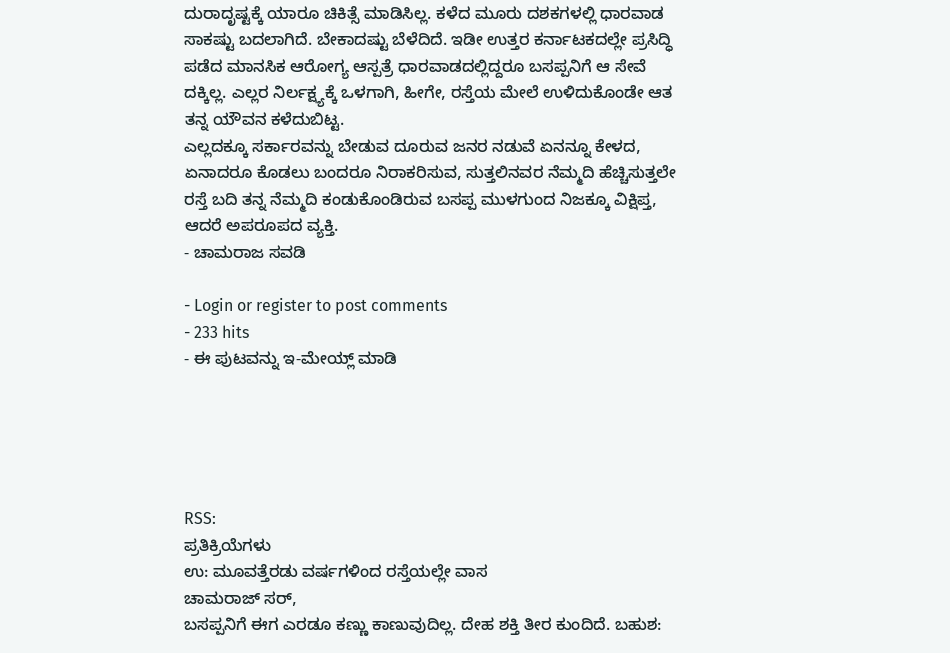ದುರಾದೃಷ್ಟಕ್ಕೆ ಯಾರೂ ಚಿಕಿತ್ಸೆ ಮಾಡಿಸಿಲ್ಲ. ಕಳೆದ ಮೂರು ದಶಕಗಳಲ್ಲಿ ಧಾರವಾಡ ಸಾಕಷ್ಟು ಬದಲಾಗಿದೆ. ಬೇಕಾದಷ್ಟು ಬೆಳೆದಿದೆ. ಇಡೀ ಉತ್ತರ ಕರ್ನಾಟಕದಲ್ಲೇ ಪ್ರಸಿದ್ಧಿ ಪಡೆದ ಮಾನಸಿಕ ಆರೋಗ್ಯ ಆಸ್ಪತ್ರೆ ಧಾರವಾಡದಲ್ಲಿದ್ದರೂ ಬಸಪ್ಪನಿಗೆ ಆ ಸೇವೆ ದಕ್ಕಿಲ್ಲ. ಎಲ್ಲರ ನಿರ್ಲಕ್ಷ್ಯಕ್ಕೆ ಒಳಗಾಗಿ, ಹೀಗೇ, ರಸ್ತೆಯ ಮೇಲೆ ಉಳಿದುಕೊಂಡೇ ಆತ ತನ್ನ ಯೌವನ ಕಳೆದುಬಿಟ್ಟ.
ಎಲ್ಲದಕ್ಕೂ ಸರ್ಕಾರವನ್ನು ಬೇಡುವ ದೂರುವ ಜನರ ನಡುವೆ ಏನನ್ನೂ ಕೇಳದ, ಏನಾದರೂ ಕೊಡಲು ಬಂದರೂ ನಿರಾಕರಿಸುವ, ಸುತ್ತಲಿನವರ ನೆಮ್ಮದಿ ಹೆಚ್ಚಿಸುತ್ತಲೇ ರಸ್ತೆ ಬದಿ ತನ್ನ ನೆಮ್ಮದಿ ಕಂಡುಕೊಂಡಿರುವ ಬಸಪ್ಪ ಮುಳಗುಂದ ನಿಜಕ್ಕೂ ವಿಕ್ಷಿಪ್ತ, ಆದರೆ ಅಪರೂಪದ ವ್ಯಕ್ತಿ.
- ಚಾಮರಾಜ ಸವಡಿ

- Login or register to post comments
- 233 hits
- ಈ ಪುಟವನ್ನು ಇ-ಮೇಯ್ಲ್ ಮಾಡಿ





RSS:
ಪ್ರತಿಕ್ರಿಯೆಗಳು
ಉ: ಮೂವತ್ತೆರಡು ವರ್ಷಗಳಿಂದ ರಸ್ತೆಯಲ್ಲೇ ವಾಸ
ಚಾಮರಾಜ್ ಸರ್,
ಬಸಪ್ಪನಿಗೆ ಈಗ ಎರಡೂ ಕಣ್ಣು ಕಾಣುವುದಿಲ್ಲ. ದೇಹ ಶಕ್ತಿ ತೀರ ಕುಂದಿದೆ. ಬಹುಶ: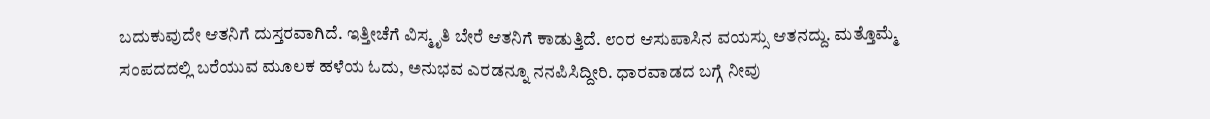ಬದುಕುವುದೇ ಆತನಿಗೆ ದುಸ್ತರವಾಗಿದೆ. ಇತ್ತೀಚೆಗೆ ವಿಸ್ಮೃತಿ ಬೇರೆ ಆತನಿಗೆ ಕಾಡುತ್ತಿದೆ. ೮೦ರ ಆಸುಪಾಸಿನ ವಯಸ್ಸು ಆತನದ್ದು. ಮತ್ತೊಮ್ಮೆ ಸಂಪದದಲ್ಲಿ ಬರೆಯುವ ಮೂಲಕ ಹಳೆಯ ಓದು, ಅನುಭವ ಎರಡನ್ನೂ ನನಪಿಸಿದ್ದೀರಿ. ಧಾರವಾಡದ ಬಗ್ಗೆ ನೀವು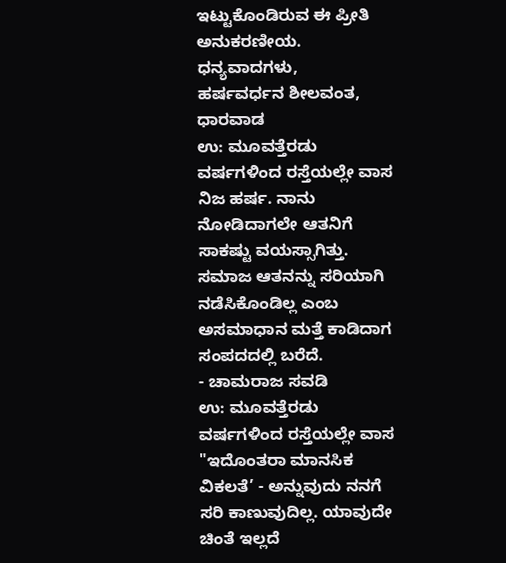ಇಟ್ಟುಕೊಂಡಿರುವ ಈ ಪ್ರೀತಿ ಅನುಕರಣೀಯ.
ಧನ್ಯವಾದಗಳು,
ಹರ್ಷವರ್ಧನ ಶೀಲವಂತ,
ಧಾರವಾಡ
ಉ: ಮೂವತ್ತೆರಡು ವರ್ಷಗಳಿಂದ ರಸ್ತೆಯಲ್ಲೇ ವಾಸ
ನಿಜ ಹರ್ಷ. ನಾನು ನೋಡಿದಾಗಲೇ ಆತನಿಗೆ ಸಾಕಷ್ಟು ವಯಸ್ಸಾಗಿತ್ತು. ಸಮಾಜ ಆತನನ್ನು ಸರಿಯಾಗಿ ನಡೆಸಿಕೊಂಡಿಲ್ಲ ಎಂಬ ಅಸಮಾಧಾನ ಮತ್ತೆ ಕಾಡಿದಾಗ ಸಂಪದದಲ್ಲಿ ಬರೆದೆ.
- ಚಾಮರಾಜ ಸವಡಿ
ಉ: ಮೂವತ್ತೆರಡು ವರ್ಷಗಳಿಂದ ರಸ್ತೆಯಲ್ಲೇ ವಾಸ
"ಇದೊಂತರಾ ಮಾನಸಿಕ ವಿಕಲತೆ’ - ಅನ್ನುವುದು ನನಗೆ ಸರಿ ಕಾಣುವುದಿಲ್ಲ. ಯಾವುದೇ ಚಿಂತೆ ಇಲ್ಲದೆ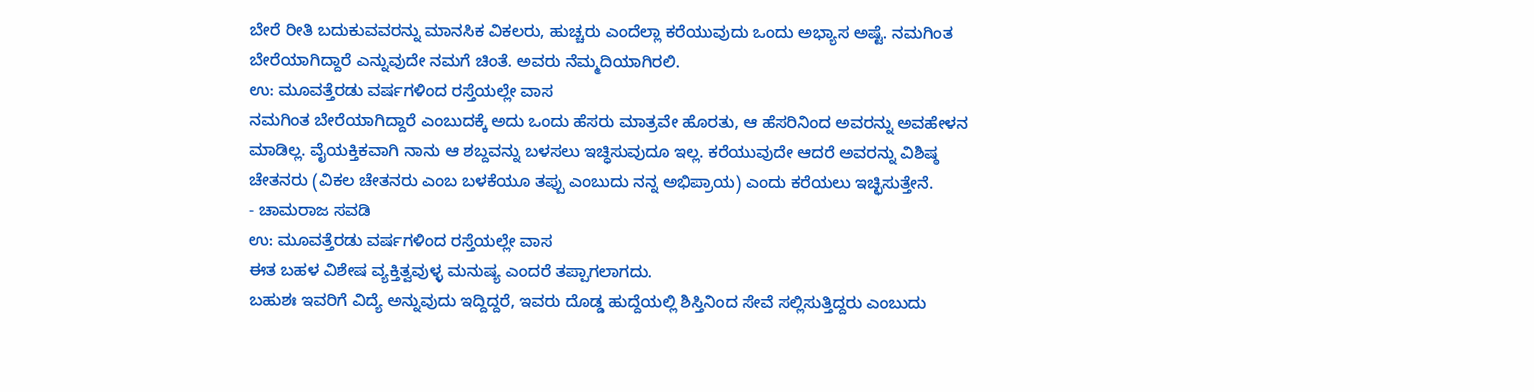ಬೇರೆ ರೀತಿ ಬದುಕುವವರನ್ನು ಮಾನಸಿಕ ವಿಕಲರು, ಹುಚ್ಚರು ಎಂದೆಲ್ಲಾ ಕರೆಯುವುದು ಒಂದು ಅಭ್ಯಾಸ ಅಷ್ಟೆ. ನಮಗಿಂತ ಬೇರೆಯಾಗಿದ್ದಾರೆ ಎನ್ನುವುದೇ ನಮಗೆ ಚಿಂತೆ. ಅವರು ನೆಮ್ಮದಿಯಾಗಿರಲಿ.
ಉ: ಮೂವತ್ತೆರಡು ವರ್ಷಗಳಿಂದ ರಸ್ತೆಯಲ್ಲೇ ವಾಸ
ನಮಗಿಂತ ಬೇರೆಯಾಗಿದ್ದಾರೆ ಎಂಬುದಕ್ಕೆ ಅದು ಒಂದು ಹೆಸರು ಮಾತ್ರವೇ ಹೊರತು, ಆ ಹೆಸರಿನಿಂದ ಅವರನ್ನು ಅವಹೇಳನ ಮಾಡಿಲ್ಲ. ವೈಯಕ್ತಿಕವಾಗಿ ನಾನು ಆ ಶಬ್ದವನ್ನು ಬಳಸಲು ಇಚ್ಧಿಸುವುದೂ ಇಲ್ಲ. ಕರೆಯುವುದೇ ಆದರೆ ಅವರನ್ನು ವಿಶಿಷ್ಠ ಚೇತನರು (ವಿಕಲ ಚೇತನರು ಎಂಬ ಬಳಕೆಯೂ ತಪ್ಪು ಎಂಬುದು ನನ್ನ ಅಭಿಪ್ರಾಯ) ಎಂದು ಕರೆಯಲು ಇಚ್ಛಿಸುತ್ತೇನೆ.
- ಚಾಮರಾಜ ಸವಡಿ
ಉ: ಮೂವತ್ತೆರಡು ವರ್ಷಗಳಿಂದ ರಸ್ತೆಯಲ್ಲೇ ವಾಸ
ಈತ ಬಹಳ ವಿಶೇಷ ವ್ಯಕ್ತಿತ್ವವುಳ್ಳ ಮನುಷ್ಯ ಎಂದರೆ ತಪ್ಪಾಗಲಾಗದು.
ಬಹುಶಃ ಇವರಿಗೆ ವಿದ್ಯೆ ಅನ್ನುವುದು ಇದ್ದಿದ್ದರೆ, ಇವರು ದೊಡ್ಡ ಹುದ್ದೆಯಲ್ಲಿ ಶಿಸ್ತಿನಿಂದ ಸೇವೆ ಸಲ್ಲಿಸುತ್ತಿದ್ದರು ಎಂಬುದು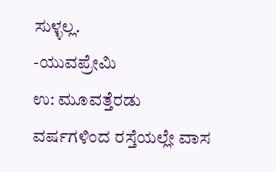ಸುಳ್ಳಲ್ಲ.
-ಯುವಪ್ರೇಮಿ
ಉ: ಮೂವತ್ತೆರಡು ವರ್ಷಗಳಿಂದ ರಸ್ತೆಯಲ್ಲೇ ವಾಸ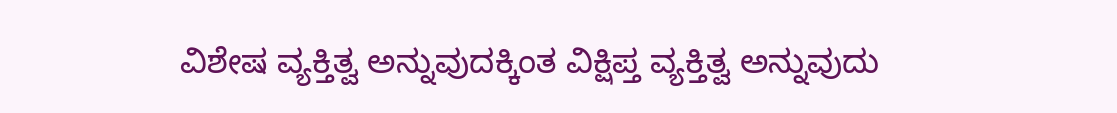ವಿಶೇಷ ವ್ಯಕ್ತಿತ್ವ ಅನ್ನುವುದಕ್ಕಿಂತ ವಿಕ್ಷಿಪ್ತ ವ್ಯಕ್ತಿತ್ವ ಅನ್ನುವುದು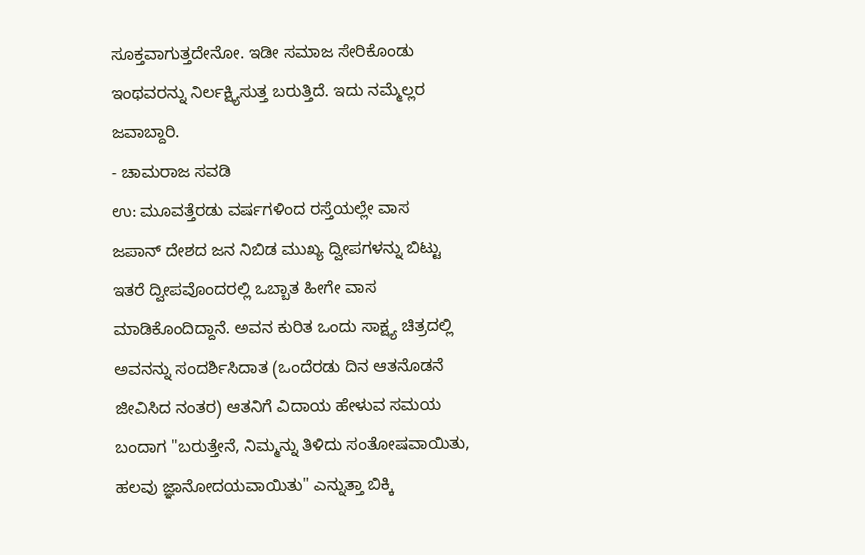ಸೂಕ್ತವಾಗುತ್ತದೇನೋ. ಇಡೀ ಸಮಾಜ ಸೇರಿಕೊಂಡು ಇಂಥವರನ್ನು ನಿರ್ಲಕ್ಷ್ಯಿಸುತ್ತ ಬರುತ್ತಿದೆ. ಇದು ನಮ್ಮೆಲ್ಲರ ಜವಾಬ್ದಾರಿ.
- ಚಾಮರಾಜ ಸವಡಿ
ಉ: ಮೂವತ್ತೆರಡು ವರ್ಷಗಳಿಂದ ರಸ್ತೆಯಲ್ಲೇ ವಾಸ
ಜಪಾನ್ ದೇಶದ ಜನ ನಿಬಿಡ ಮುಖ್ಯ ದ್ವೀಪಗಳನ್ನು ಬಿಟ್ಟು ಇತರೆ ದ್ವೀಪವೊಂದರಲ್ಲಿ ಒಬ್ಬಾತ ಹೀಗೇ ವಾಸ ಮಾಡಿಕೊಂದಿದ್ದಾನೆ. ಅವನ ಕುರಿತ ಒಂದು ಸಾಕ್ಷ್ಯ ಚಿತ್ರದಲ್ಲಿ ಅವನನ್ನು ಸಂದರ್ಶಿಸಿದಾತ (ಒಂದೆರಡು ದಿನ ಆತನೊಡನೆ ಜೀವಿಸಿದ ನಂತರ) ಆತನಿಗೆ ವಿದಾಯ ಹೇಳುವ ಸಮಯ ಬಂದಾಗ "ಬರುತ್ತೇನೆ, ನಿಮ್ಮನ್ನು ತಿಳಿದು ಸಂತೋಷವಾಯಿತು, ಹಲವು ಜ್ಞಾನೋದಯವಾಯಿತು" ಎನ್ನುತ್ತಾ ಬಿಕ್ಕಿ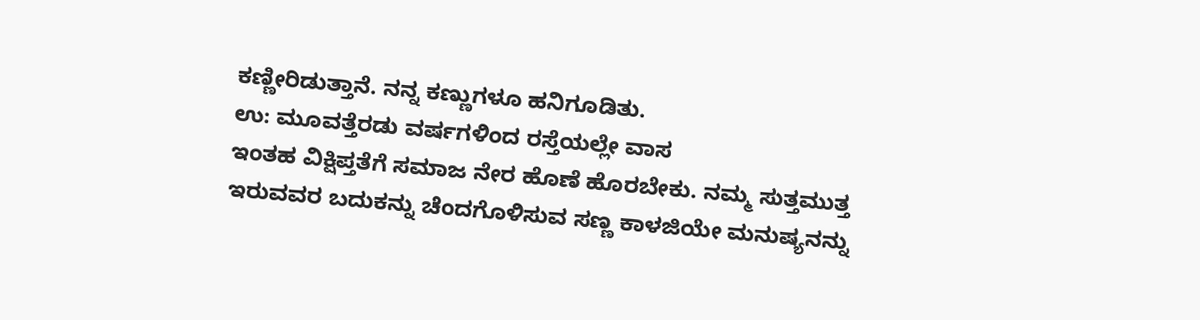ಕಣ್ಣೀರಿಡುತ್ತಾನೆ. ನನ್ನ ಕಣ್ಣುಗಳೂ ಹನಿಗೂಡಿತು.
ಉ: ಮೂವತ್ತೆರಡು ವರ್ಷಗಳಿಂದ ರಸ್ತೆಯಲ್ಲೇ ವಾಸ
ಇಂತಹ ವಿಕ್ಷಿಪ್ತತೆಗೆ ಸಮಾಜ ನೇರ ಹೊಣೆ ಹೊರಬೇಕು. ನಮ್ಮ ಸುತ್ತಮುತ್ತ ಇರುವವರ ಬದುಕನ್ನು ಚೆಂದಗೊಳಿಸುವ ಸಣ್ಣ ಕಾಳಜಿಯೇ ಮನುಷ್ಯನನ್ನು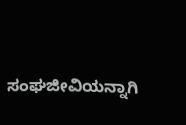ಸಂಘಜೀವಿಯನ್ನಾಗಿ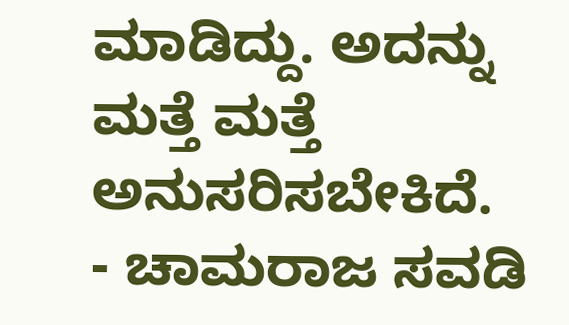ಮಾಡಿದ್ದು. ಅದನ್ನು ಮತ್ತೆ ಮತ್ತೆ ಅನುಸರಿಸಬೇಕಿದೆ.
- ಚಾಮರಾಜ ಸವಡಿ